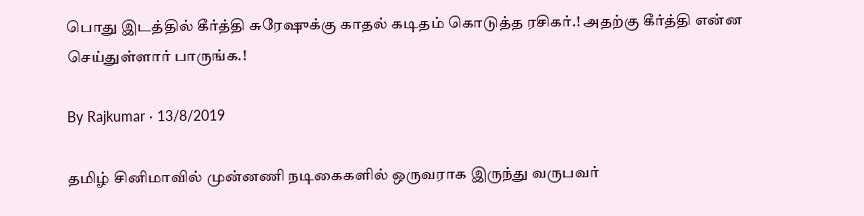பொது இடத்தில் கீர்த்தி சுரேஷுக்கு காதல் கடிதம் கொடுத்த ரசிகர்.! அதற்கு கீர்த்தி என்ன செய்துள்ளார் பாருங்க.!

By Rajkumar · 13/8/2019

தமிழ் சினிமாவில் முன்னணி நடிகைகளில் ஒருவராக இருந்து வருபவர்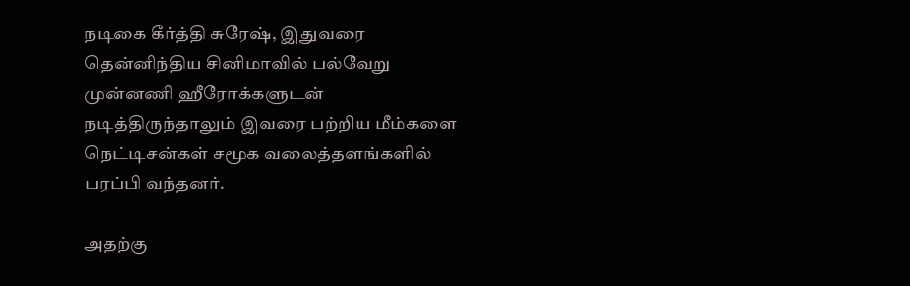நடிகை கீர்த்தி சுரேஷ், இதுவரை தென்னிந்திய சினிமாவில் பல்வேறு முன்னணி ஹீரோக்களுடன் நடித்திருந்தாலும் இவரை பற்றிய மீம்களை நெட்டிசன்கள் சமூக வலைத்தளங்களில் பரப்பி வந்தனர்.

அதற்கு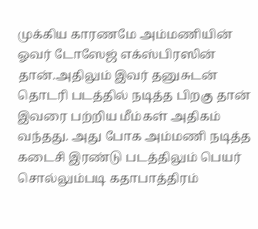முக்கிய காரணமே அம்மணியின் ஓவர் டோஸேஜ் எக்ஸ்பிரஸின் தான்.அதிலும் இவர் தனுசுடன் தொடரி படத்தில் நடித்த பிறகு தான் இவரை பற்றிய மீம்கள் அதிகம் வந்தது. அது போக அம்மணி நடித்த கடைசி இரண்டு படத்திலும் பெயர் சொல்லும்படி கதாபாத்திரம்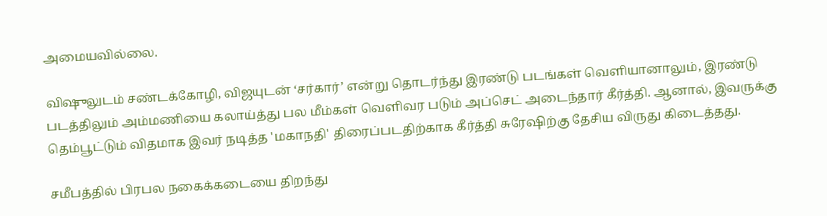அமையவில்லை.

விஷுலுடம் சண்டக்கோழி, விஜயுடன் ‘சர்கார்’ என்று தொடர்ந்து இரண்டு படங்கள் வெளியானாலும், இரண்டு படத்திலும் அம்மணியை கலாய்த்து பல மீம்கள் வெளிவர படும் அப்செட் அடைந்தார் கீர்த்தி. ஆனால், இவருக்கு தெம்பூட்டும் விதமாக இவர் நடித்த 'மகாநதி' திரைப்படதிற்காக கீர்த்தி சுரேஷிற்கு தேசிய விருது கிடைத்தது.

சமீபத்தில் பிரபல நகைக்கடையை திறந்து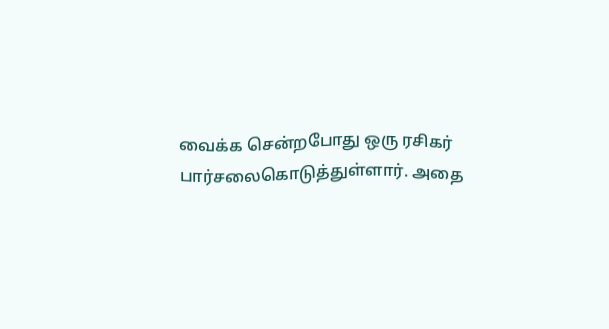வைக்க சென்றபோது ஒரு ரசிகர் பார்சலைகொடுத்துள்ளார். அதை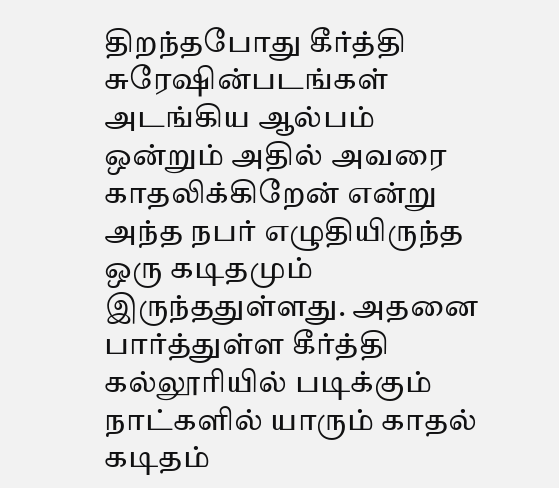திறந்தபோது கீர்த்தி சுரேஷின்படங்கள் அடங்கிய ஆல்பம் ஒன்றும் அதில் அவரை காதலிக்கிறேன் என்று அந்த நபர் எழுதியிருந்த ஒரு கடிதமும் இருந்ததுள்ளது. அதனை பார்த்துள்ள கீர்த்தி கல்லூரியில் படிக்கும் நாட்களில் யாரும் காதல் கடிதம்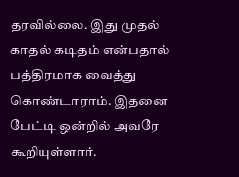தரவில்லை. இது முதல் காதல் கடிதம் என்பதால் பத்திரமாக வைத்து கொண்டாராம். இதனை பேட்டி ஒன்றில் அவரே கூறியுள்ளார்.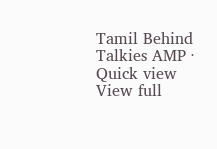Tamil Behind Talkies AMP · Quick view
View full